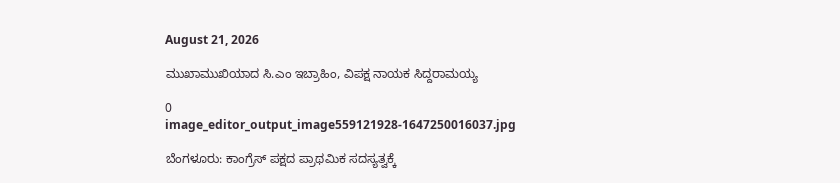August 21, 2026

ಮುಖಾಮುಖಿಯಾದ ಸಿ.ಎಂ ಇಬ್ರಾಹಿಂ, ವಿಪಕ್ಷ ನಾಯಕ ಸಿದ್ದರಾಮಯ್ಯ

0
image_editor_output_image559121928-1647250016037.jpg

ಬೆಂಗಳೂರು: ಕಾಂಗ್ರೆಸ್ ಪಕ್ಷದ ಪ್ರಾಥಮಿಕ ಸದಸ್ಯತ್ವಕ್ಕೆ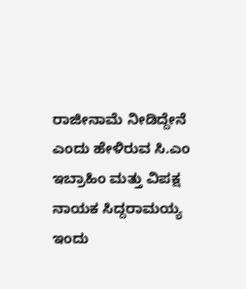ರಾಜೀನಾಮೆ ನೀಡಿದ್ದೇನೆ ಎಂದು ಹೇಳಿರುವ ಸಿ.ಎಂ ಇಬ್ರಾಹಿಂ ಮತ್ತು ವಿಪಕ್ಷ ನಾಯಕ ಸಿದ್ದರಾಮಯ್ಯ ಇಂದು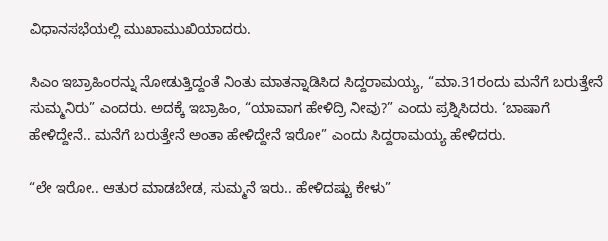ವಿಧಾನಸಭೆಯಲ್ಲಿ ಮುಖಾಮುಖಿಯಾದರು.

ಸಿಎಂ ಇಬ್ರಾಹಿಂರನ್ನು ನೋಡುತ್ತಿದ್ದಂತೆ ನಿಂತು ಮಾತನ್ನಾಡಿಸಿದ ‌ಸಿದ್ದರಾಮಯ್ಯ, “ಮಾ.31ರಂದು ಮನೆಗೆ ಬರುತ್ತೇನೆ ಸುಮ್ಮನಿರು” ಎಂದರು. ಅದಕ್ಕೆ ಇಬ್ರಾಹಿಂ, “ಯಾವಾಗ ಹೇಳಿದ್ರಿ ನೀವು?” ಎಂದು ಪ್ರಶ್ನಿಸಿದರು. ‘ಬಾಷಾಗೆ ಹೇಳಿದ್ದೇನೆ.. ಮನೆಗೆ ಬರುತ್ತೇನೆ ಅಂತಾ ಹೇಳಿದ್ದೇನೆ ಇರೋ” ಎಂದು ಸಿದ್ದರಾಮಯ್ಯ ಹೇಳಿದರು.

“ಲೇ ಇರೋ.. ಆತುರ ಮಾಡಬೇಡ, ಸುಮ್ಮನೆ ಇರು.. ಹೇಳಿದಷ್ಟು ಕೇಳು”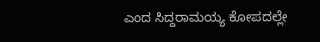ಎಂದ ಸಿದ್ದರಾಮಯ್ಯ ಕೋಪದಲ್ಲೇ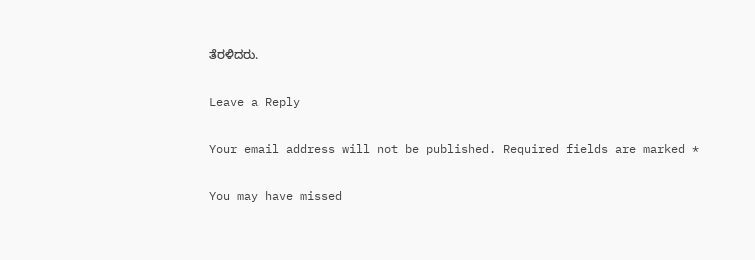ತೆರಳಿದರು.

Leave a Reply

Your email address will not be published. Required fields are marked *

You may have missed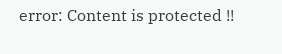error: Content is protected !!